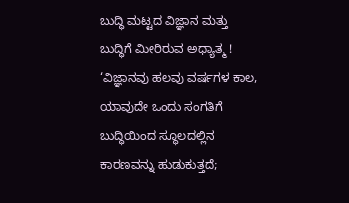ಬುದ್ಧಿ ಮಟ್ಟದ ವಿಜ್ಞಾನ ಮತ್ತು ಬುದ್ಧಿಗೆ ಮೀರಿರುವ ಅಧ್ಯಾತ್ಮ !
‘ವಿಜ್ಞಾನವು ಹಲವು ವರ್ಷಗಳ ಕಾಲ, ಯಾವುದೇ ಒಂದು ಸಂಗತಿಗೆ ಬುದ್ಧಿಯಿಂದ ಸ್ಥೂಲದಲ್ಲಿನ ಕಾರಣವನ್ನು ಹುಡುಕುತ್ತದೆ;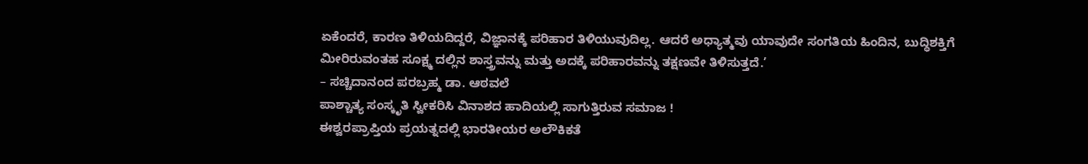ಏಕೆಂದರೆ, ಕಾರಣ ತಿಳಿಯದಿದ್ದರೆ, ವಿಜ್ಞಾನಕ್ಕೆ ಪರಿಹಾರ ತಿಳಿಯುವುದಿಲ್ಲ. ಆದರೆ ಅಧ್ಯಾತ್ಮವು ಯಾವುದೇ ಸಂಗತಿಯ ಹಿಂದಿನ, ಬುದ್ಧಿಶಕ್ತಿಗೆ ಮೀರಿರುವಂತಹ ಸೂಕ್ಷ್ಮ ದಲ್ಲಿನ ಶಾಸ್ತ್ರವನ್ನು ಮತ್ತು ಅದಕ್ಕೆ ಪರಿಹಾರವನ್ನು ತಕ್ಷಣವೇ ತಿಳಿಸುತ್ತದೆ.’
– ಸಚ್ಚಿದಾನಂದ ಪರಬ್ರಹ್ಮ ಡಾ. ಆಠವಲೆ
ಪಾಶ್ಚಾತ್ಯ ಸಂಸ್ಕೃತಿ ಸ್ವೀಕರಿಸಿ ವಿನಾಶದ ಹಾದಿಯಲ್ಲಿ ಸಾಗುತ್ತಿರುವ ಸಮಾಜ !
ಈಶ್ವರಪ್ರಾಪ್ತಿಯ ಪ್ರಯತ್ನದಲ್ಲಿ ಭಾರತೀಯರ ಅಲೌಕಿಕತೆ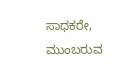ಸಾಧಕರೇ, ಮುಂಬರುವ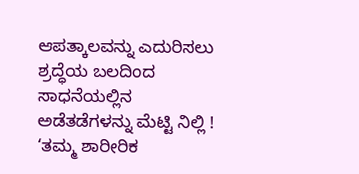ಆಪತ್ಕಾಲವನ್ನು ಎದುರಿಸಲು ಶ್ರದ್ಧೆಯ ಬಲದಿಂದ ಸಾಧನೆಯಲ್ಲಿನ ಅಡೆತಡೆಗಳನ್ನು ಮೆಟ್ಟಿ ನಿಲ್ಲಿ !
‘ತಮ್ಮ ಶಾರೀರಿಕ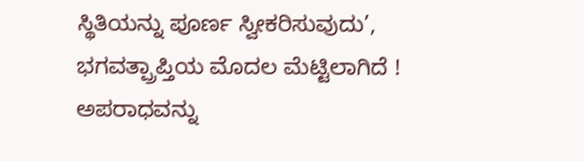ಸ್ಥಿತಿಯನ್ನು ಪೂರ್ಣ ಸ್ವೀಕರಿಸುವುದು’, ಭಗವತ್ಪ್ರಾಪ್ತಿಯ ಮೊದಲ ಮೆಟ್ಟಿಲಾಗಿದೆ !
ಅಪರಾಧವನ್ನು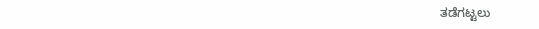ತಡೆಗಟ್ಟಲು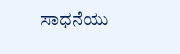ಸಾಧನೆಯು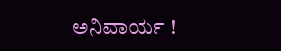ಅನಿವಾರ್ಯ !